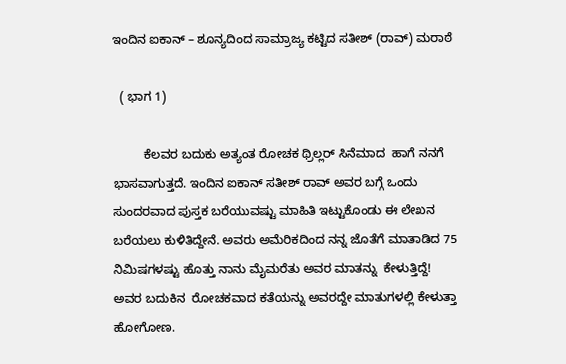ಇಂದಿನ ಐಕಾನ್ – ಶೂನ್ಯದಿಂದ ಸಾಮ್ರಾಜ್ಯ ಕಟ್ಟಿದ ಸತೀಶ್ (ರಾವ್) ಮರಾಠೆ

  ( ಭಾಗ 1)

         ಕೆಲವರ ಬದುಕು ಅತ್ಯಂತ ರೋಚಕ ಥ್ರಿಲ್ಲರ್ ಸಿನೆಮಾದ  ಹಾಗೆ ನನಗೆ ಭಾಸವಾಗುತ್ತದೆ. ಇಂದಿನ ಐಕಾನ್ ಸತೀಶ್ ರಾವ್ ಅವರ ಬಗ್ಗೆ ಒಂದು ಸುಂದರವಾದ ಪುಸ್ತಕ ಬರೆಯುವಷ್ಟು ಮಾಹಿತಿ ಇಟ್ಟುಕೊಂಡು ಈ ಲೇಖನ ಬರೆಯಲು ಕುಳಿತಿದ್ದೇನೆ. ಅವರು ಅಮೆರಿಕದಿಂದ ನನ್ನ ಜೊತೆಗೆ ಮಾತಾಡಿದ 75 ನಿಮಿಷಗಳಷ್ಟು ಹೊತ್ತು ನಾನು ಮೈಮರೆತು ಅವರ ಮಾತನ್ನು  ಕೇಳುತ್ತಿದ್ದೆ! ಅವರ ಬದುಕಿನ  ರೋಚಕವಾದ ಕತೆಯನ್ನು ಅವರದ್ದೇ ಮಾತುಗಳಲ್ಲಿ ಕೇಳುತ್ತಾ ಹೋಗೋಣ.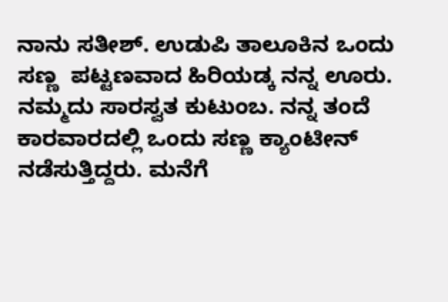ನಾನು ಸತೀಶ್. ಉಡುಪಿ ತಾಲೂಕಿನ ಒಂದು ಸಣ್ಣ  ಪಟ್ಟಣವಾದ ಹಿರಿಯಡ್ಕ ನನ್ನ ಊರು. ನಮ್ಮದು ಸಾರಸ್ವತ ಕುಟುಂಬ. ನನ್ನ ತಂದೆ ಕಾರವಾರದಲ್ಲಿ ಒಂದು ಸಣ್ಣ ಕ್ಯಾಂಟೀನ್ ನಡೆಸುತ್ತಿದ್ದರು. ಮನೆಗೆ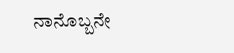ನಾನೊಬ್ಬನೇ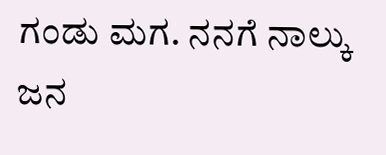ಗಂಡು ಮಗ. ನನಗೆ ನಾಲ್ಕು ಜನ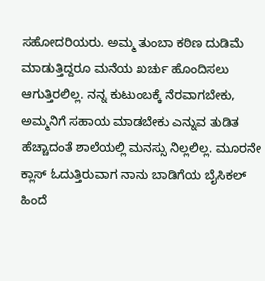ಸಹೋದರಿಯರು. ಅಮ್ಮ ತುಂಬಾ ಕಠಿಣ ದುಡಿಮೆ ಮಾಡುತ್ತಿದ್ದರೂ ಮನೆಯ ಖರ್ಚು ಹೊಂದಿಸಲು ಆಗುತ್ತಿರಲಿಲ್ಲ. ನನ್ನ ಕುಟುಂಬಕ್ಕೆ ನೆರವಾಗಬೇಕು, ಅಮ್ಮನಿಗೆ ಸಹಾಯ ಮಾಡಬೇಕು ಎನ್ನುವ ತುಡಿತ ಹೆಚ್ಚಾದಂತೆ ಶಾಲೆಯಲ್ಲಿ ಮನಸ್ಸು ನಿಲ್ಲಲಿಲ್ಲ. ಮೂರನೇ  ಕ್ಲಾಸ್ ಓದುತ್ತಿರುವಾಗ ನಾನು ಬಾಡಿಗೆಯ ಬೈಸಿಕಲ್ ಹಿಂದೆ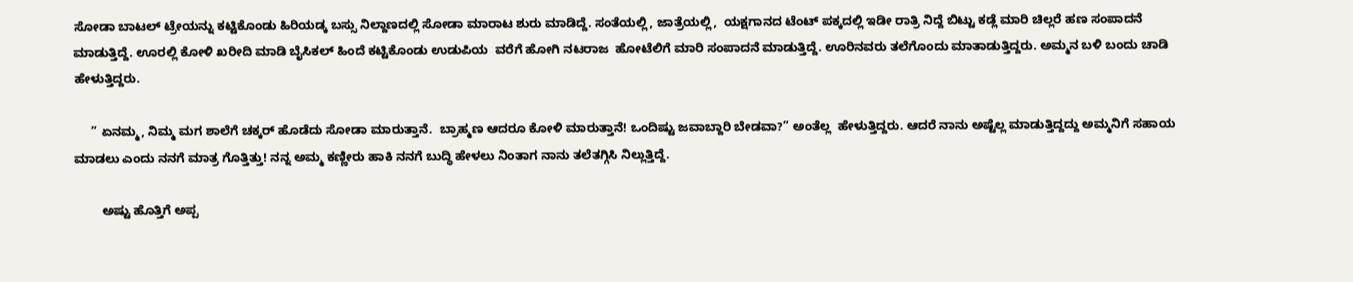ಸೋಡಾ ಬಾಟಲ್ ಟ್ರೇಯನ್ನು ಕಟ್ಟಿಕೊಂಡು ಹಿರಿಯಡ್ಕ ಬಸ್ಸು ನಿಲ್ದಾಣದಲ್ಲಿ ಸೋಡಾ ಮಾರಾಟ ಶುರು ಮಾಡಿದ್ದೆ. ಸಂತೆಯಲ್ಲಿ, ಜಾತ್ರೆಯಲ್ಲಿ,  ಯಕ್ಷಗಾನದ ಟೆಂಟ್ ಪಕ್ಕದಲ್ಲಿ ಇಡೀ ರಾತ್ರಿ ನಿದ್ದೆ ಬಿಟ್ಟು ಕಡ್ಲೆ ಮಾರಿ ಚಿಲ್ಲರೆ ಹಣ ಸಂಪಾದನೆ ಮಾಡುತ್ತಿದ್ದೆ. ಊರಲ್ಲಿ ಕೋಳಿ ಖರೀದಿ ಮಾಡಿ ಬೈಸಿಕಲ್ ಹಿಂದೆ ಕಟ್ಟಿಕೊಂಡು ಉಡುಪಿಯ  ವರೆಗೆ ಹೋಗಿ ನಟರಾಜ  ಹೋಟೆಲಿಗೆ ಮಾರಿ ಸಂಪಾದನೆ ಮಾಡುತ್ತಿದ್ದೆ. ಊರಿನವರು ತಲೆಗೊಂದು ಮಾತಾಡುತ್ತಿದ್ದರು. ಅಮ್ಮನ ಬಳಿ ಬಂದು ಚಾಡಿ  ಹೇಳುತ್ತಿದ್ದರು.

     ” ಏನಮ್ಮ, ನಿಮ್ಮ ಮಗ ಶಾಲೆಗೆ ಚಕ್ಕರ್ ಹೊಡೆದು ಸೋಡಾ ಮಾರುತ್ತಾನೆ.  ಬ್ರಾಹ್ಮಣ ಆದರೂ ಕೋಳಿ ಮಾರುತ್ತಾನೆ! ಒಂದಿಷ್ಟು ಜವಾಬ್ದಾರಿ ಬೇಡವಾ?” ಅಂತೆಲ್ಲ  ಹೇಳುತ್ತಿದ್ದರು. ಆದರೆ ನಾನು ಅಷ್ಟೆಲ್ಲ ಮಾಡುತ್ತಿದ್ದದ್ದು ಅಮ್ಮನಿಗೆ ಸಹಾಯ ಮಾಡಲು ಎಂದು ನನಗೆ ಮಾತ್ರ ಗೊತ್ತಿತ್ತು! ನನ್ನ ಅಮ್ಮ ಕಣ್ಣೀರು ಹಾಕಿ ನನಗೆ ಬುದ್ಧಿ ಹೇಳಲು ನಿಂತಾಗ ನಾನು ತಲೆತಗ್ಗಿಸಿ ನಿಲ್ಲುತ್ತಿದ್ದೆ.

        ಅಷ್ಟು ಹೊತ್ತಿಗೆ ಅಪ್ಪ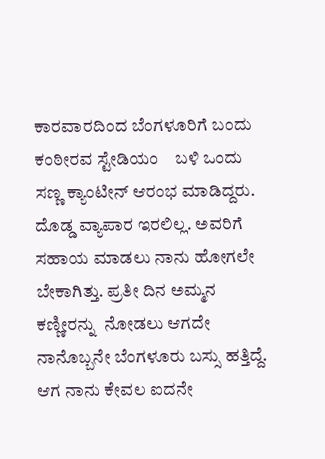ಕಾರವಾರದಿಂದ ಬೆಂಗಳೂರಿಗೆ ಬಂದು ಕಂಠೀರವ ಸ್ಟೇಡಿಯಂ    ಬಳಿ ಒಂದು ಸಣ್ಣ ಕ್ಯಾಂಟೀನ್ ಆರಂಭ ಮಾಡಿದ್ದರು. ದೊಡ್ಡ ವ್ಯಾಪಾರ ಇರಲಿಲ್ಲ. ಅವರಿಗೆ ಸಹಾಯ ಮಾಡಲು ನಾನು ಹೋಗಲೇ ಬೇಕಾಗಿತ್ತು. ಪ್ರತೀ ದಿನ ಅಮ್ಮನ ಕಣ್ಣೀರನ್ನು  ನೋಡಲು ಆಗದೇ  ನಾನೊಬ್ಬನೇ ಬೆಂಗಳೂರು ಬಸ್ಸು ಹತ್ತಿದ್ದೆ. ಆಗ ನಾನು ಕೇವಲ ಐದನೇ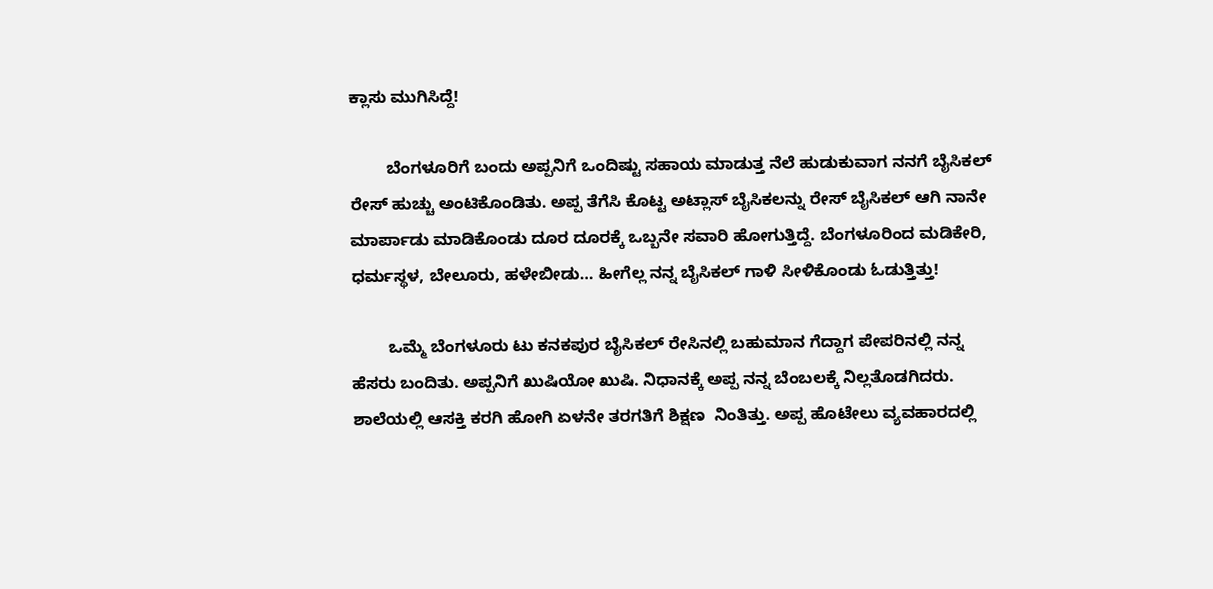ಕ್ಲಾಸು ಮುಗಿಸಿದ್ದೆ!

        ಬೆಂಗಳೂರಿಗೆ ಬಂದು ಅಪ್ಪನಿಗೆ ಒಂದಿಷ್ಟು ಸಹಾಯ ಮಾಡುತ್ತ ನೆಲೆ ಹುಡುಕುವಾಗ ನನಗೆ ಬೈಸಿಕಲ್ ರೇಸ್ ಹುಚ್ಚು ಅಂಟಿಕೊಂಡಿತು. ಅಪ್ಪ ತೆಗೆಸಿ ಕೊಟ್ಟ ಅಟ್ಲಾಸ್ ಬೈಸಿಕಲನ್ನು ರೇಸ್ ಬೈಸಿಕಲ್ ಆಗಿ ನಾನೇ ಮಾರ್ಪಾಡು ಮಾಡಿಕೊಂಡು ದೂರ ದೂರಕ್ಕೆ ಒಬ್ಬನೇ ಸವಾರಿ ಹೋಗುತ್ತಿದ್ದೆ. ಬೆಂಗಳೂರಿಂದ ಮಡಿಕೇರಿ, ಧರ್ಮಸ್ಥಳ, ಬೇಲೂರು, ಹಳೇಬೀಡು… ಹೀಗೆಲ್ಲ ನನ್ನ ಬೈಸಿಕಲ್ ಗಾಳಿ ಸೀಳಿಕೊಂಡು ಓಡುತ್ತಿತ್ತು!

        ಒಮ್ಮೆ ಬೆಂಗಳೂರು ಟು ಕನಕಪುರ ಬೈಸಿಕಲ್ ರೇಸಿನಲ್ಲಿ ಬಹುಮಾನ ಗೆದ್ದಾಗ ಪೇಪರಿನಲ್ಲಿ ನನ್ನ ಹೆಸರು ಬಂದಿತು. ಅಪ್ಪನಿಗೆ ಖುಷಿಯೋ ಖುಷಿ. ನಿಧಾನಕ್ಕೆ ಅಪ್ಪ ನನ್ನ ಬೆಂಬಲಕ್ಕೆ ನಿಲ್ಲತೊಡಗಿದರು.  ಶಾಲೆಯಲ್ಲಿ ಆಸಕ್ತಿ ಕರಗಿ ಹೋಗಿ ಏಳನೇ ತರಗತಿಗೆ ಶಿಕ್ಷಣ  ನಿಂತಿತ್ತು. ಅಪ್ಪ ಹೊಟೇಲು ವ್ಯವಹಾರದಲ್ಲಿ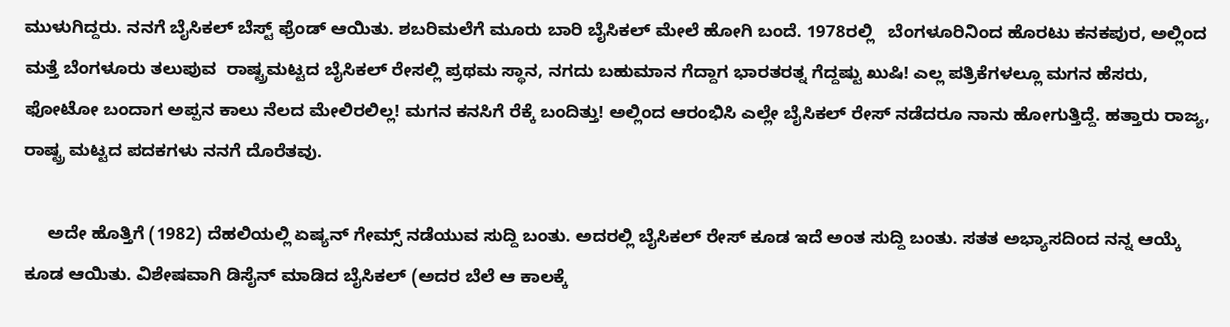ಮುಳುಗಿದ್ದರು. ನನಗೆ ಬೈಸಿಕಲ್ ಬೆಸ್ಟ್ ಫ್ರೆಂಡ್ ಆಯಿತು. ಶಬರಿಮಲೆಗೆ ಮೂರು ಬಾರಿ ಬೈಸಿಕಲ್ ಮೇಲೆ ಹೋಗಿ ಬಂದೆ. 1978ರಲ್ಲಿ   ಬೆಂಗಳೂರಿನಿಂದ ಹೊರಟು ಕನಕಪುರ, ಅಲ್ಲಿಂದ ಮತ್ತೆ ಬೆಂಗಳೂರು ತಲುಪುವ  ರಾಷ್ಟ್ರಮಟ್ಟದ ಬೈಸಿಕಲ್ ರೇಸಲ್ಲಿ ಪ್ರಥಮ ಸ್ಥಾನ, ನಗದು ಬಹುಮಾನ ಗೆದ್ದಾಗ ಭಾರತರತ್ನ ಗೆದ್ದಷ್ಟು ಖುಷಿ! ಎಲ್ಲ ಪತ್ರಿಕೆಗಳಲ್ಲೂ ಮಗನ ಹೆಸರು, ಫೋಟೋ ಬಂದಾಗ ಅಪ್ಪನ ಕಾಲು ನೆಲದ ಮೇಲಿರಲಿಲ್ಲ! ಮಗನ ಕನಸಿಗೆ ರೆಕ್ಕೆ ಬಂದಿತ್ತು! ಅಲ್ಲಿಂದ ಆರಂಭಿಸಿ ಎಲ್ಲೇ ಬೈಸಿಕಲ್ ರೇಸ್ ನಡೆದರೂ ನಾನು ಹೋಗುತ್ತಿದ್ದೆ. ಹತ್ತಾರು ರಾಜ್ಯ, ರಾಷ್ಟ್ರ ಮಟ್ಟದ ಪದಕಗಳು ನನಗೆ ದೊರೆತವು.

     ಅದೇ ಹೊತ್ತಿಗೆ (1982) ದೆಹಲಿಯಲ್ಲಿ ಏಷ್ಯನ್ ಗೇಮ್ಸ್ ನಡೆಯುವ ಸುದ್ದಿ ಬಂತು. ಅದರಲ್ಲಿ ಬೈಸಿಕಲ್ ರೇಸ್ ಕೂಡ ಇದೆ ಅಂತ ಸುದ್ದಿ ಬಂತು. ಸತತ ಅಭ್ಯಾಸದಿಂದ ನನ್ನ ಆಯ್ಕೆ ಕೂಡ ಆಯಿತು. ವಿಶೇಷವಾಗಿ ಡಿಸೈನ್ ಮಾಡಿದ ಬೈಸಿಕಲ್ (ಅದರ ಬೆಲೆ ಆ ಕಾಲಕ್ಕೆ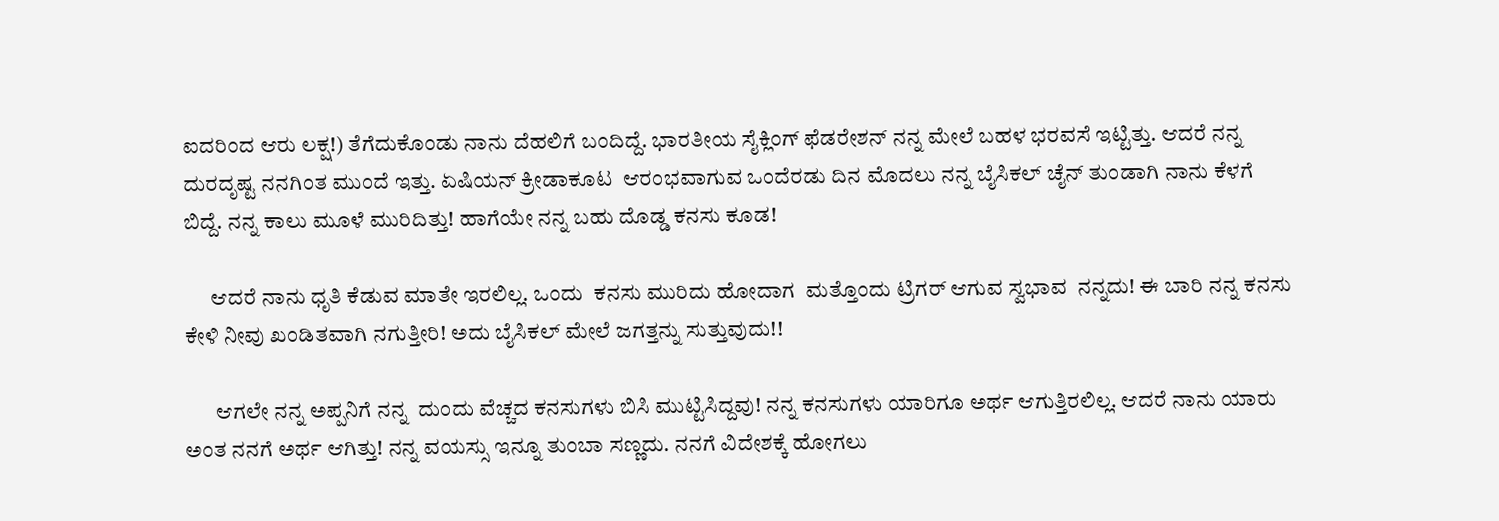ಐದರಿಂದ ಆರು ಲಕ್ಷ!) ತೆಗೆದುಕೊಂಡು ನಾನು ದೆಹಲಿಗೆ ಬಂದಿದ್ದೆ. ಭಾರತೀಯ ಸೈಕ್ಲಿಂಗ್ ಫೆಡರೇಶನ್ ನನ್ನ ಮೇಲೆ ಬಹಳ ಭರವಸೆ ಇಟ್ಟಿತ್ತು. ಆದರೆ ನನ್ನ ದುರದೃಷ್ಟ ನನಗಿಂತ ಮುಂದೆ ಇತ್ತು. ಏಷಿಯನ್ ಕ್ರೀಡಾಕೂಟ  ಆರಂಭವಾಗುವ ಒಂದೆರಡು ದಿನ ಮೊದಲು ನನ್ನ ಬೈಸಿಕಲ್ ಚೈನ್ ತುಂಡಾಗಿ ನಾನು ಕೆಳಗೆ ಬಿದ್ದೆ. ನನ್ನ ಕಾಲು ಮೂಳೆ ಮುರಿದಿತ್ತು! ಹಾಗೆಯೇ ನನ್ನ ಬಹು ದೊಡ್ಡ ಕನಸು ಕೂಡ!

      ಆದರೆ ನಾನು ಧೃತಿ ಕೆಡುವ ಮಾತೇ ಇರಲಿಲ್ಲ. ಒಂದು  ಕನಸು ಮುರಿದು ಹೋದಾಗ  ಮತ್ತೊಂದು ಟ್ರಿಗರ್ ಆಗುವ ಸ್ವಭಾವ  ನನ್ನದು! ಈ ಬಾರಿ ನನ್ನ ಕನಸು ಕೇಳಿ ನೀವು ಖಂಡಿತವಾಗಿ ನಗುತ್ತೀರಿ! ಅದು ಬೈಸಿಕಲ್ ಮೇಲೆ ಜಗತ್ತನ್ನು ಸುತ್ತುವುದು!!

       ಆಗಲೇ ನನ್ನ ಅಪ್ಪನಿಗೆ ನನ್ನ  ದುಂದು ವೆಚ್ಚದ ಕನಸುಗಳು ಬಿಸಿ ಮುಟ್ಟಿಸಿದ್ದವು! ನನ್ನ ಕನಸುಗಳು ಯಾರಿಗೂ ಅರ್ಥ ಆಗುತ್ತಿರಲಿಲ್ಲ. ಆದರೆ ನಾನು ಯಾರು ಅಂತ ನನಗೆ ಅರ್ಥ ಆಗಿತ್ತು! ನನ್ನ ವಯಸ್ಸು ಇನ್ನೂ ತುಂಬಾ ಸಣ್ಣದು. ನನಗೆ ವಿದೇಶಕ್ಕೆ ಹೋಗಲು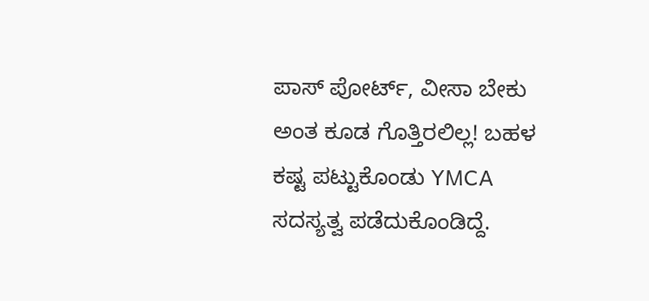ಪಾಸ್ ಪೋರ್ಟ್, ವೀಸಾ ಬೇಕು ಅಂತ ಕೂಡ ಗೊತ್ತಿರಲಿಲ್ಲ! ಬಹಳ ಕಷ್ಟ ಪಟ್ಟುಕೊಂಡು YMCA ಸದಸ್ಯತ್ವ ಪಡೆದುಕೊಂಡಿದ್ದೆ.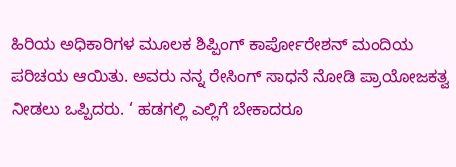ಹಿರಿಯ ಅಧಿಕಾರಿಗಳ ಮೂಲಕ ಶಿಪ್ಪಿಂಗ್ ಕಾರ್ಪೋರೇಶನ್ ಮಂದಿಯ ಪರಿಚಯ ಆಯಿತು. ಅವರು ನನ್ನ ರೇಸಿಂಗ್ ಸಾಧನೆ ನೋಡಿ ಪ್ರಾಯೋಜಕತ್ವ ನೀಡಲು ಒಪ್ಪಿದರು. ‘ ಹಡಗಲ್ಲಿ ಎಲ್ಲಿಗೆ ಬೇಕಾದರೂ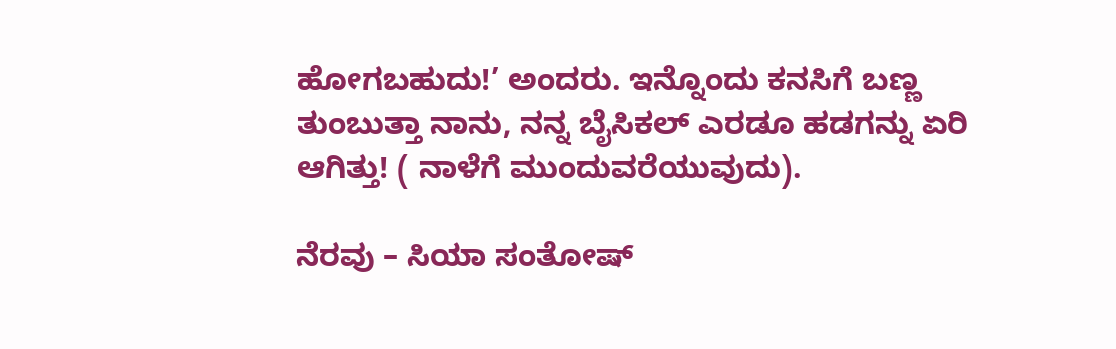ಹೋಗಬಹುದು!’ ಅಂದರು. ಇನ್ನೊಂದು ಕನಸಿಗೆ ಬಣ್ಣ ತುಂಬುತ್ತಾ ನಾನು, ನನ್ನ ಬೈಸಿಕಲ್ ಎರಡೂ ಹಡಗನ್ನು ಏರಿ ಆಗಿತ್ತು! ( ನಾಳೆಗೆ ಮುಂದುವರೆಯುವುದು).

ನೆರವು – ಸಿಯಾ ಸಂತೋಷ್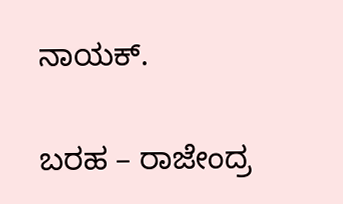ನಾಯಕ್.

ಬರಹ – ರಾಜೇಂದ್ರ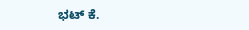ಭಟ್ ಕೆ.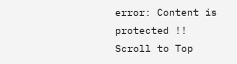error: Content is protected !!
Scroll to Top